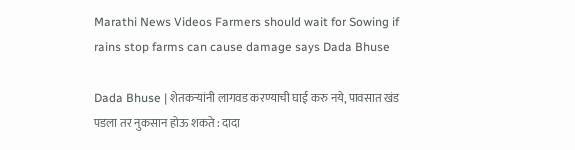Marathi News Videos Farmers should wait for Sowing if rains stop farms can cause damage says Dada Bhuse

Dada Bhuse | शेतकऱ्यांनी लागवड करण्याची घाई करु नये, पावसात खंड पडला तर नुकसान होऊ शकते : दादा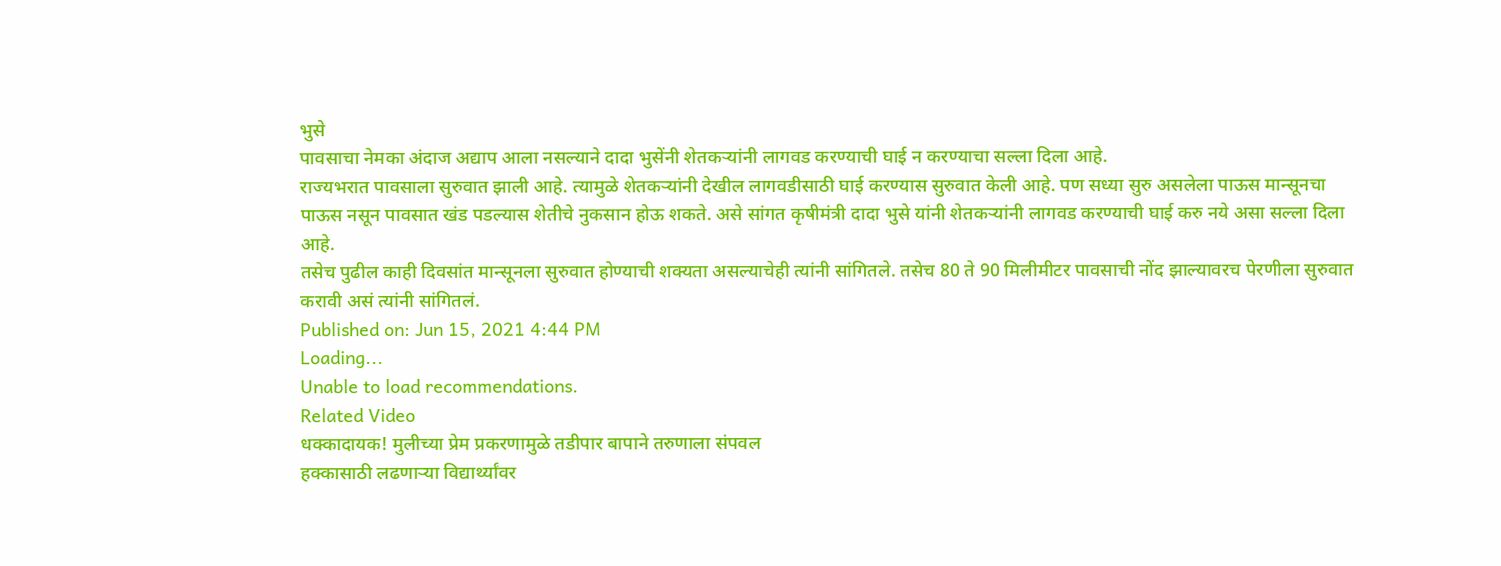भुसे
पावसाचा नेमका अंदाज अद्याप आला नसल्याने दादा भुसेंनी शेतकऱ्यांनी लागवड करण्याची घाई न करण्याचा सल्ला दिला आहे.
राज्यभरात पावसाला सुरुवात झाली आहे. त्यामुळे शेतकऱ्यांनी देखील लागवडीसाठी घाई करण्यास सुरुवात केली आहे. पण सध्या सुरु असलेला पाऊस मान्सूनचा पाऊस नसून पावसात खंड पडल्यास शेतीचे नुकसान होऊ शकते. असे सांगत कृषीमंत्री दादा भुसे यांनी शेतकऱ्यांनी लागवड करण्याची घाई करु नये असा सल्ला दिला आहे.
तसेच पुढील काही दिवसांत मान्सूनला सुरुवात होण्याची शक्यता असल्याचेही त्यांनी सांगितले. तसेच 80 ते 90 मिलीमीटर पावसाची नोंद झाल्यावरच पेरणीला सुरुवात करावी असं त्यांनी सांगितलं.
Published on: Jun 15, 2021 4:44 PM
Loading...
Unable to load recommendations.
Related Video
धक्कादायक! मुलीच्या प्रेम प्रकरणामुळे तडीपार बापाने तरुणाला संपवल
हक्कासाठी लढणाऱ्या विद्यार्थ्यांवर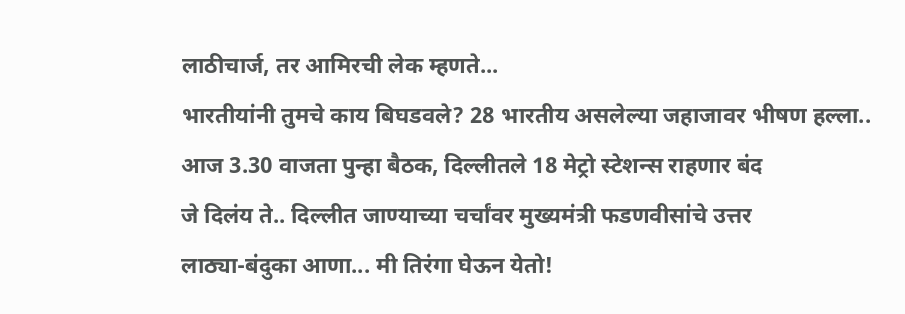लाठीचार्ज, तर आमिरची लेक म्हणते...
भारतीयांनी तुमचे काय बिघडवले? 28 भारतीय असलेल्या जहाजावर भीषण हल्ला..
आज 3.30 वाजता पुन्हा बैठक, दिल्लीतले 18 मेट्रो स्टेशन्स राहणार बंद
जे दिलंय ते.. दिल्लीत जाण्याच्या चर्चांवर मुख्यमंत्री फडणवीसांचे उत्तर
लाठ्या-बंदुका आणा... मी तिरंगा घेऊन येतो!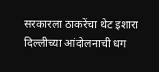सरकारला ठाकरेंचा थेट इशारा
दिल्लीच्या आंदोलनाची धग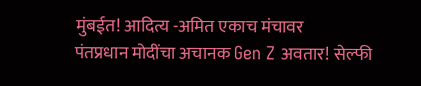मुंबईत! आदित्य -अमित एकाच मंचावर
पंतप्रधान मोदींचा अचानक Gen Z अवतार! सेल्फी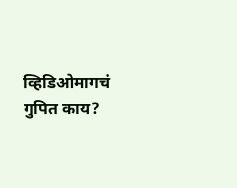व्हिडिओमागचं गुपित काय?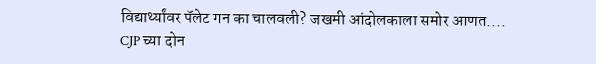विद्यार्थ्यांवर पॅलेट गन का चालवली? जखमी आंदोलकाला समोर आणत....
CJP च्या दोन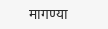मागण्या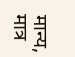मान्य, मात्र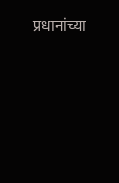प्रधानांच्या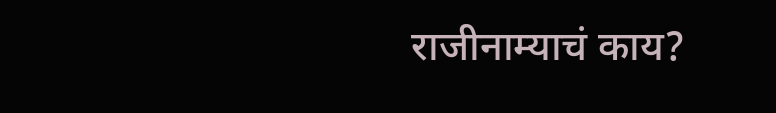राजीनाम्याचं काय?